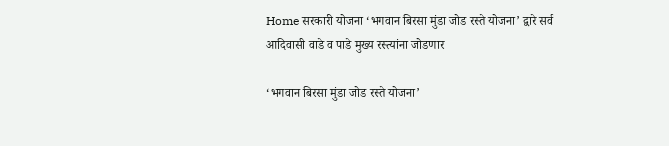Home सरकारी योजना ‘भगवान बिरसा मुंडा जोड रस्ते योजना’ द्वारे सर्व आदिवासी वाडे व पाडे मुख्य रस्त्यांना जोडणार

‘भगवान बिरसा मुंडा जोड रस्ते योजना’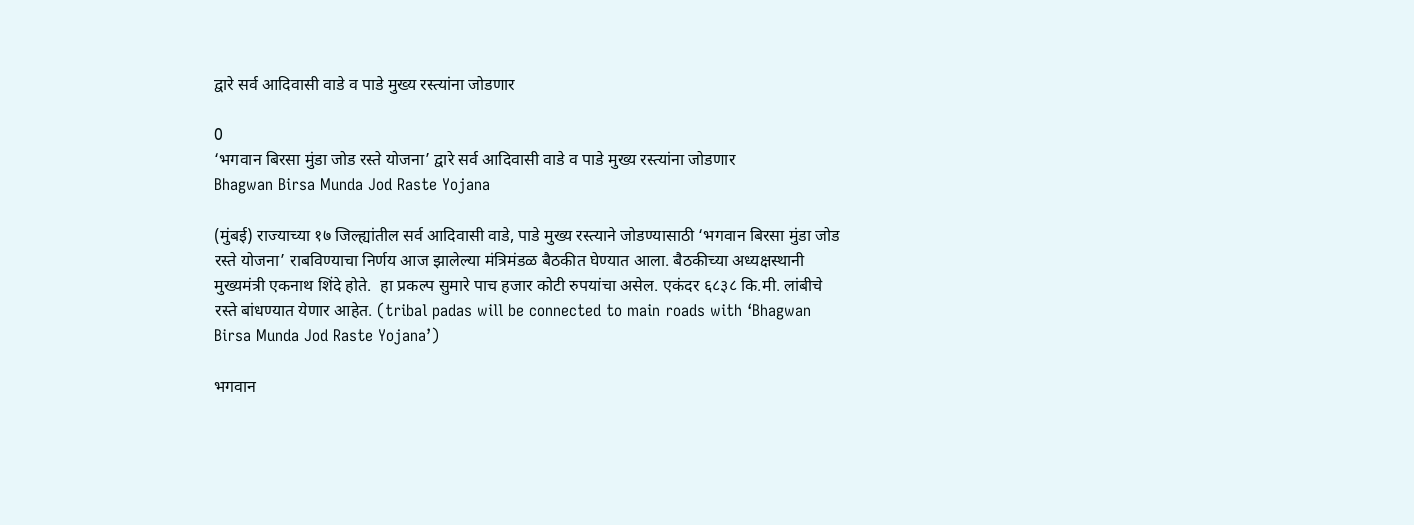द्वारे सर्व आदिवासी वाडे व पाडे मुख्य रस्त्यांना जोडणार

0
‘भगवान बिरसा मुंडा जोड रस्ते योजना’ द्वारे सर्व आदिवासी वाडे व पाडे मुख्य रस्त्यांना जोडणार
Bhagwan Birsa Munda Jod Raste Yojana

(मुंबई) राज्याच्या १७ जिल्ह्यांतील सर्व आदिवासी वाडे, पाडे मुख्य रस्त्याने जोडण्यासाठी ‘भगवान बिरसा मुंडा जोड रस्ते योजना’ राबविण्याचा निर्णय आज झालेल्या मंत्रिमंडळ बैठकीत घेण्यात आला. बैठकीच्या अध्यक्षस्थानी मुख्यमंत्री एकनाथ शिंदे होते.  हा प्रकल्प सुमारे पाच हजार कोटी रुपयांचा असेल. एकंदर ६८३८ कि.मी. लांबीचे रस्ते बांधण्यात येणार आहेत. (tribal padas will be connected to main roads with ‘Bhagwan Birsa Munda Jod Raste Yojana’)

भगवान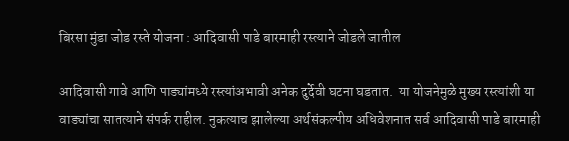बिरसा मुंडा जोड रस्ते योजना : आदिवासी पाडे बारमाही रस्त्याने जोडले जातील

आदिवासी गावे आणि पाड्यांमध्ये रस्त्यांअभावी अनेक दुर्देवी घटना घडतात.  या योजनेमुळे मुख्य रस्त्यांशी या वाड्यांचा सातत्याने संपर्क राहील. नुकत्याच झालेल्या अर्थसंकल्पीय अधिवेशनात सर्व आदिवासी पाडे बारमाही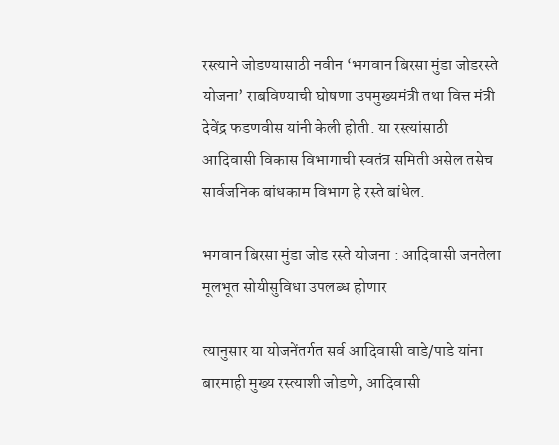रस्त्याने जोडण्यासाठी नवीन ‘भगवान बिरसा मुंडा जोडरस्ते योजना’ राबविण्याची घोषणा उपमुख्यमंत्री तथा वित्त मंत्री देवेंद्र फडणवीस यांनी केली होती. या रस्त्यांसाठी आदिवासी विकास विभागाची स्वतंत्र समिती असेल तसेच सार्वजनिक बांधकाम विभाग हे रस्ते बांधेल.

भगवान बिरसा मुंडा जोड रस्ते योजना : आदिवासी जनतेला मूलभूत सोयीसुविधा उपलब्ध होणार

त्यानुसार या योजनेंतर्गत सर्व आदिवासी वाडे/पाडे यांना बारमाही मुख्य रस्त्याशी जोडणे, आदिवासी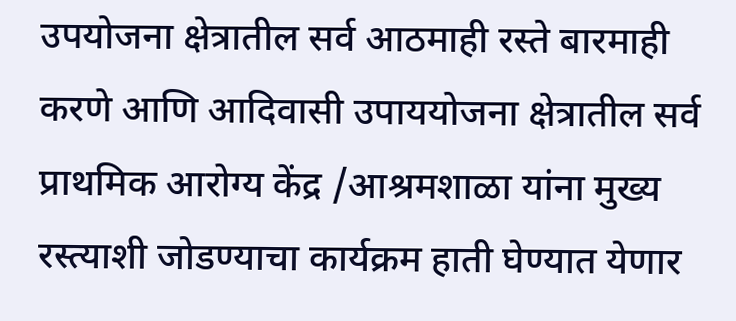उपयोजना क्षेत्रातील सर्व आठमाही रस्ते बारमाही करणे आणि आदिवासी उपाययोजना क्षेत्रातील सर्व प्राथमिक आरोग्य केंद्र /आश्रमशाळा यांना मुख्य रस्त्याशी जोडण्याचा कार्यक्रम हाती घेण्यात येणार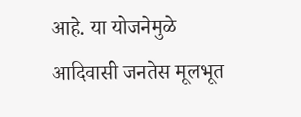आहे. या योजनेमुळे आदिवासी जनतेस मूलभूत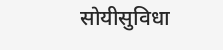सोयीसुविधा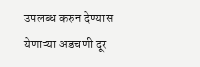उपलब्ध करुन देण्यास येणाऱ्या अडचणी दूर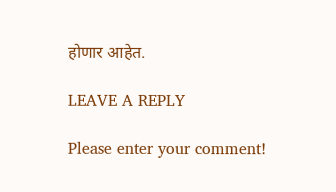होणार आहेत.

LEAVE A REPLY

Please enter your comment!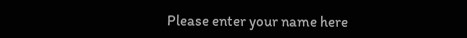Please enter your name here